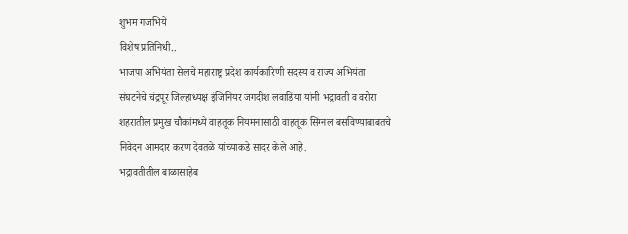शुभम गजभिये
विशेष प्रतिनिधी..
भाजपा अभियंता सेलचे महाराष्ट्र प्रदेश कार्यकारिणी सदस्य व राज्य अभियंता संघटनेचे चंद्रपूर जिल्हाध्यक्ष इंजिनियर जगदीश लवाडिया यांनी भद्रावती व वरोरा शहरातील प्रमुख चौकांमध्ये वाहतूक नियमनासाठी वाहतूक सिग्नल बसविण्याबाबतचे निवेदन आमदार करण देवतळे यांच्याकडे सादर केले आहे.
भद्रावतीतील बाळासाहेब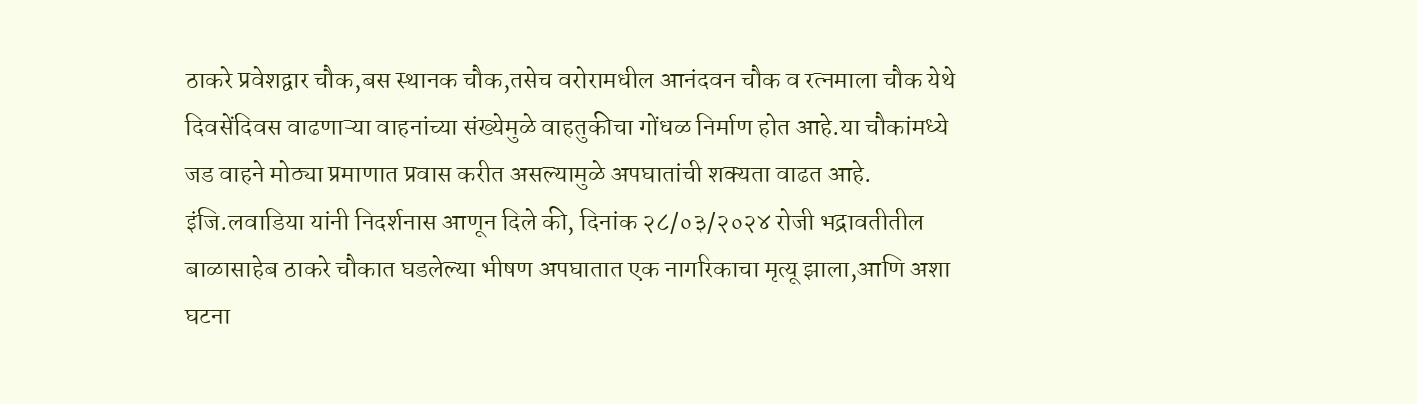ठाकरे प्रवेशद्वार चौक,बस स्थानक चौक,तसेच वरोरामधील आनंदवन चौक व रत्नमाला चौक येथे दिवसेंदिवस वाढणाऱ्या वाहनांच्या संख्येमुळे वाहतुकीचा गोंधळ निर्माण होत आहे.या चौकांमध्ये जड वाहने मोठ्या प्रमाणात प्रवास करीत असल्यामुळे अपघातांची शक्यता वाढत आहे.
इंजि.लवाडिया यांनी निदर्शनास आणून दिले की, दिनांक २८/०३/२०२४ रोजी भद्रावतीतील बाळासाहेब ठाकरे चौकात घडलेल्या भीषण अपघातात एक नागरिकाचा मृत्यू झाला,आणि अशा घटना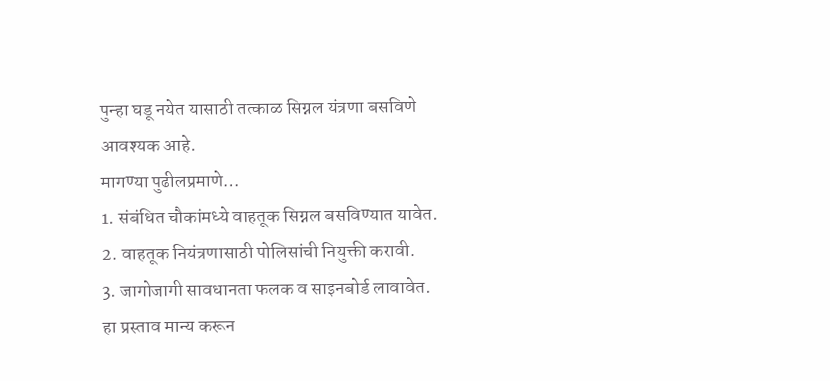पुन्हा घडू नयेत यासाठी तत्काळ सिग्नल यंत्रणा बसविणे आवश्यक आहे.
मागण्या पुढीलप्रमाणे…
1. संबंधित चौकांमध्ये वाहतूक सिग्नल बसविण्यात यावेत.
2. वाहतूक नियंत्रणासाठी पोलिसांची नियुक्ती करावी.
3. जागोजागी सावधानता फलक व साइनबोर्ड लावावेत.
हा प्रस्ताव मान्य करून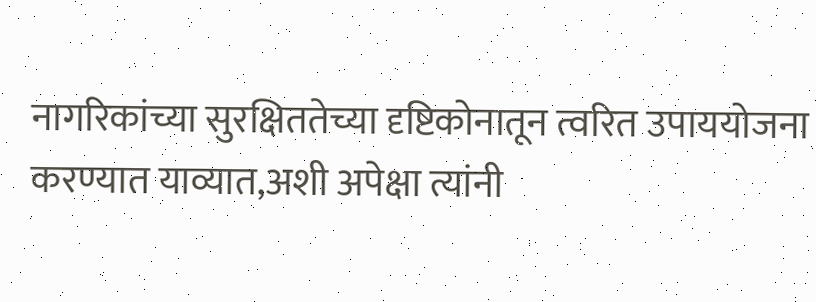नागरिकांच्या सुरक्षिततेच्या दृष्टिकोनातून त्वरित उपाययोजना करण्यात याव्यात,अशी अपेक्षा त्यांनी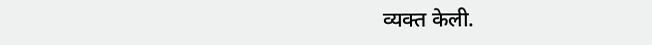व्यक्त केली.